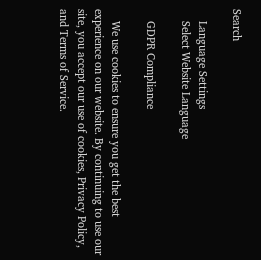Search

    Language Settings
    Select Website Language

    GDPR Compliance

    We use cookies to ensure you get the best experience on our website. By continuing to use our site, you accept our use of cookies, Privacy Policy, and Terms of Service.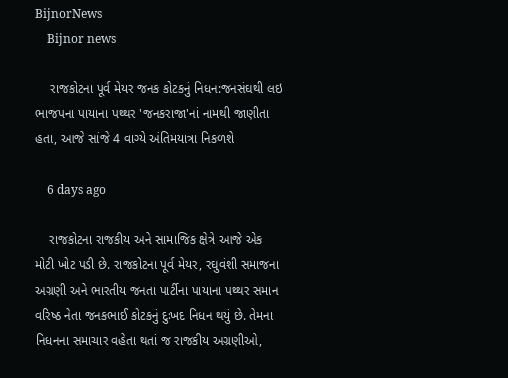BijnorNews
    Bijnor news

    રાજકોટના પૂર્વ મેયર જનક કોટકનું નિધન:જનસંઘથી લઇ ભાજપના પાયાના પથ્થર 'જનકરાજા'નાં નામથી જાણીતા હતા, આજે સાંજે 4 વાગ્યે અંતિમયાત્રા નિકળશે

    6 days ago

    રાજકોટના રાજકીય અને સામાજિક ક્ષેત્રે આજે એક મોટી ખોટ પડી છે. રાજકોટના પૂર્વ મેયર, રઘુવંશી સમાજના અગ્રણી અને ભારતીય જનતા પાર્ટીના પાયાના પથ્‍થર સમાન વરિષ્‍ઠ નેતા જનકભાઈ કોટકનું દુઃખદ નિધન થયું છે. તેમના નિધનના સમાચાર વહેતા થતાં જ રાજકીય અગ્રણીઓ,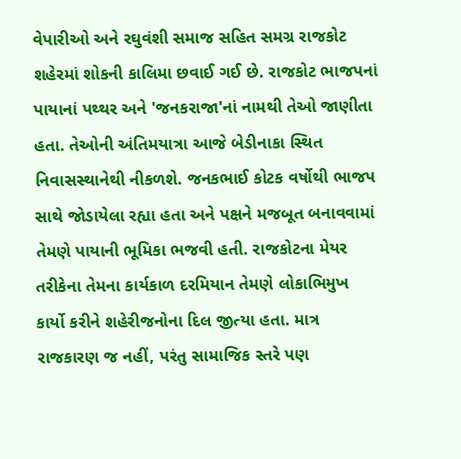વેપારીઓ અને રઘુવંશી સમાજ સહિત સમગ્ર રાજકોટ શહેરમાં શોકની કાલિમા છવાઈ ગઈ છે. રાજકોટ ભાજપનાં પાયાનાં પથ્થર અને 'જનકરાજા'નાં નામથી તેઓ જાણીતા હતા. તેઓની અંતિમયાત્રા આજે બેડીનાકા સ્થિત નિવાસસ્થાનેથી નીકળશે. જનકભાઈ કોટક વર્ષોથી ભાજપ સાથે જોડાયેલા રહ્યા હતા અને પક્ષને મજબૂત બનાવવામાં તેમણે પાયાની ભૂમિકા ભજવી હતી. રાજકોટના મેયર તરીકેના તેમના કાર્યકાળ દરમિયાન તેમણે લોકાભિમુખ કાર્યો કરીને શહેરીજનોના દિલ જીત્‍યા હતા. માત્ર રાજકારણ જ નહીં, પરંતુ સામાજિક સ્‍તરે પણ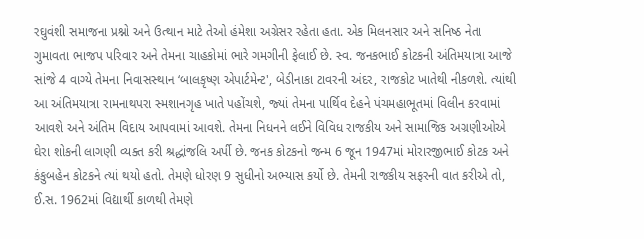રઘુવંશી સમાજના પ્રશ્નો અને ઉત્‍થાન માટે તેઓ હંમેશા અગ્રેસર રહેતા હતા. એક મિલનસાર અને સનિષ્‍ઠ નેતા ગુમાવતા ભાજપ પરિવાર અને તેમના ચાહકોમાં ભારે ગમગીની ફેલાઈ છે. સ્વ. જનકભાઈ કોટકની અંતિમયાત્રા આજે સાંજે 4 વાગ્‍યે તેમના નિવાસસ્‍થાન ‘બાલકૃષ્ણ એપાર્ટમેન્‍ટ', બેડીનાકા ટાવરની અંદર, રાજકોટ ખાતેથી નીકળશે. ત્‍યાંથી આ અંતિમયાત્રા રામનાથપરા સ્મશાનગૃહ ખાતે પહોંચશે, જ્‍યાં તેમના પાર્થિવ દેહને પંચમહાભૂતમાં વિલીન કરવામાં આવશે અને અંતિમ વિદાય આપવામાં આવશે. તેમના નિધનને લઈને વિવિધ રાજકીય અને સામાજિક અગ્રણીઓએ ઘેરા શોકની લાગણી વ્‍યક્‍ત કરી શ્રદ્ધાંજલિ અર્પી છે. જનક કોટકનો જન્મ 6 જૂન 1947માં મોરારજીભાઈ કોટક અને કંકુબહેન કોટકને ત્યાં થયો હતો. તેમણે ધોરણ 9 સુધીનો અભ્યાસ કર્યો છે. તેમની રાજકીય સફરની વાત કરીએ તો, ઈ.સ. 1962માં વિદ્યાર્થી કાળથી તેમણે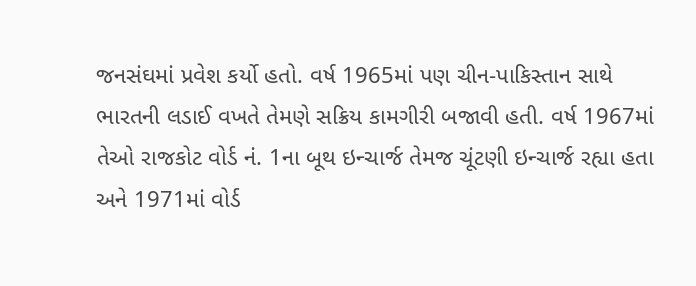જનસંઘમાં પ્રવેશ કર્યો હતો. વર્ષ 1965માં પણ ચીન-પાકિસ્તાન સાથે ભારતની લડાઈ વખતે તેમણે સક્રિય કામગીરી બજાવી હતી. વર્ષ 1967માં તેઓ રાજકોટ વોર્ડ નં. 1ના બૂથ ઇન્ચાર્જ તેમજ ચૂંટણી ઇન્ચાર્જ રહ્યા હતા અને 1971માં વોર્ડ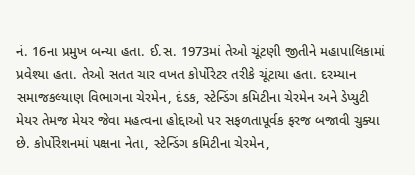નં. 16ના પ્રમુખ બન્યા હતા. ઈ.સ. 1973માં તેઓ ચૂંટણી જીતીને મહાપાલિકામાં પ્રવેશ્યા હતા. તેઓ સતત ચાર વખત કોર્પોરેટર તરીકે ચૂંટાયા હતા. દરમ્યાન સમાજકલ્યાણ વિભાગના ચેરમેન, દંડક, સ્ટેન્ડિંગ કમિટીના ચેરમેન અને ડેપ્યુટી મેયર તેમજ મેયર જેવા મહત્વના હોદ્દાઓ પર સફળતાપૂર્વક ફરજ બજાવી ચુક્યા છે. કોર્પોરેશનમાં પક્ષના નેતા, સ્ટેન્ડિંગ કમિટીના ચેરમેન,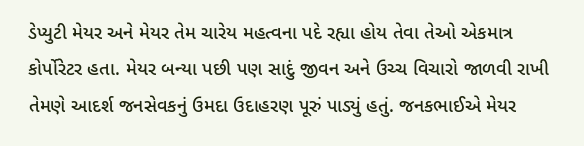ડેપ્યુટી મેયર અને મેયર તેમ ચારેય મહત્વના પદે રહ્યા હોય તેવા તેઓ એકમાત્ર કોર્પોરેટર હતા. મેયર બન્યા પછી પણ સાદું જીવન અને ઉચ્ચ વિચારો જાળવી રાખી તેમણે આદર્શ જનસેવકનું ઉમદા ઉદાહરણ પૂરું પાડ્યું હતું. જનકભાઈએ મેયર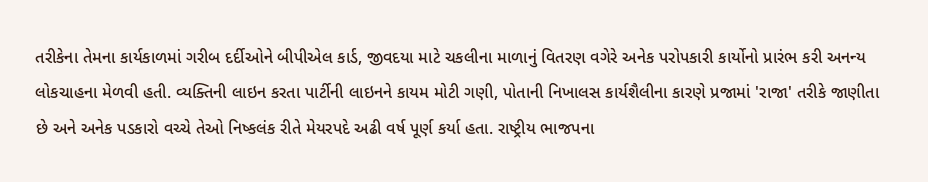તરીકેના તેમના કાર્યકાળમાં ગરીબ દર્દીઓને બીપીએલ કાર્ડ, જીવદયા માટે ચકલીના માળાનું વિતરણ વગેરે અનેક પરોપકારી કાર્યોનો પ્રારંભ કરી અનન્ય લોકચાહના મેળવી હતી. વ્યક્તિની લાઇન કરતા પાર્ટીની લાઇનને કાયમ મોટી ગણી, પોતાની નિખાલસ કાર્યશૈલીના કારણે પ્રજામાં 'રાજા' તરીકે જાણીતા છે અને અનેક પડકારો વચ્ચે તેઓ નિષ્કલંક રીતે મેયરપદે અઢી વર્ષ પૂર્ણ કર્યા હતા. રાષ્ટ્રીય ભાજપના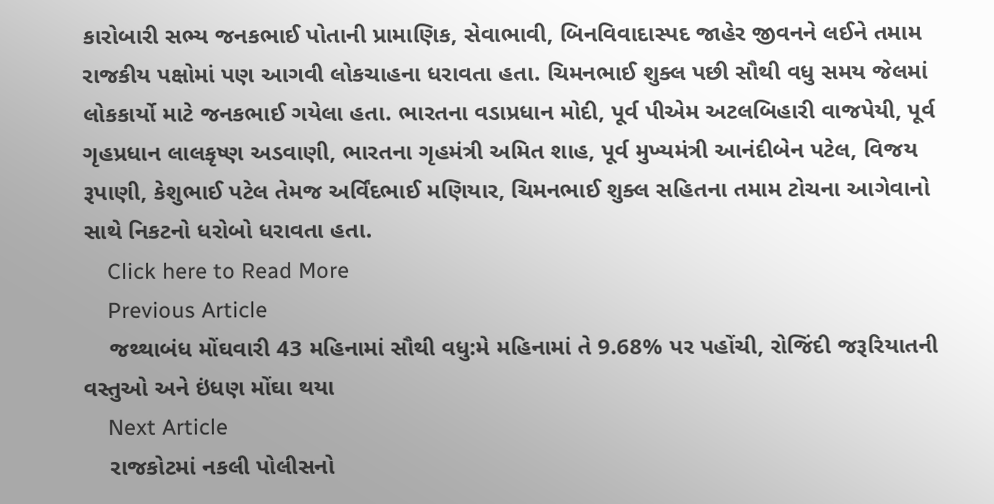કારોબારી સભ્ય જનકભાઈ પોતાની પ્રામાણિક, સેવાભાવી, બિનવિવાદાસ્પદ જાહેર જીવનને લઈને તમામ રાજકીય પક્ષોમાં પણ આગવી લોકચાહના ધરાવતા હતા. ચિમનભાઈ શુક્લ પછી સૌથી વધુ સમય જેલમાં લોકકાર્યો માટે જનકભાઈ ગયેલા હતા. ભારતના વડાપ્રધાન મોદી, પૂર્વ પીએમ અટલબિહારી વાજપેયી, પૂર્વ ગૃહપ્રધાન લાલકૃષ્ણ અડવાણી, ભારતના ગૃહમંત્રી અમિત શાહ, પૂર્વ મુખ્યમંત્રી આનંદીબેન પટેલ, વિજય રૂપાણી, કેશુભાઈ પટેલ તેમજ અર્વિંદભાઈ મણિયાર, ચિમનભાઈ શુક્લ સહિતના તમામ ટોચના આગેવાનો સાથે નિકટનો ધરોબો ધરાવતા હતા.
    Click here to Read More
    Previous Article
    જથ્થાબંધ મોંઘવારી 43 મહિનામાં સૌથી વધુ:મે મહિનામાં તે 9.68% પર પહોંચી, રોજિંદી જરૂરિયાતની વસ્તુઓ અને ઇંધણ મોંઘા થયા
    Next Article
    રાજકોટમાં નકલી પોલીસનો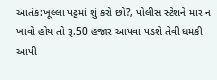આતંક:ખૂલ્લા પટ્ટમાં શું કરો છો?, પોલીસ સ્ટેશને માર ન ખાવો હોય તો રૂ.50 હજાર આપવા પડશે તેવી ધમકી આપી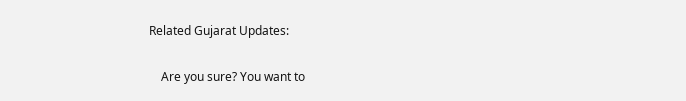Related Gujarat Updates:

    Are you sure? You want to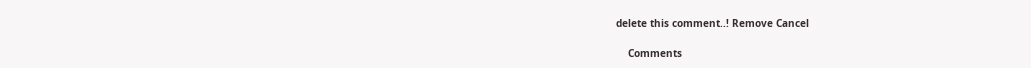delete this comment..! Remove Cancel

    Comments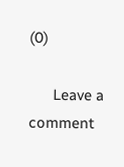(0)

      Leave a comment